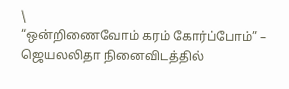\
“ஒன்றிணைவோம் கரம் கோர்ப்போம்” – ஜெயலலிதா நினைவிடத்தில்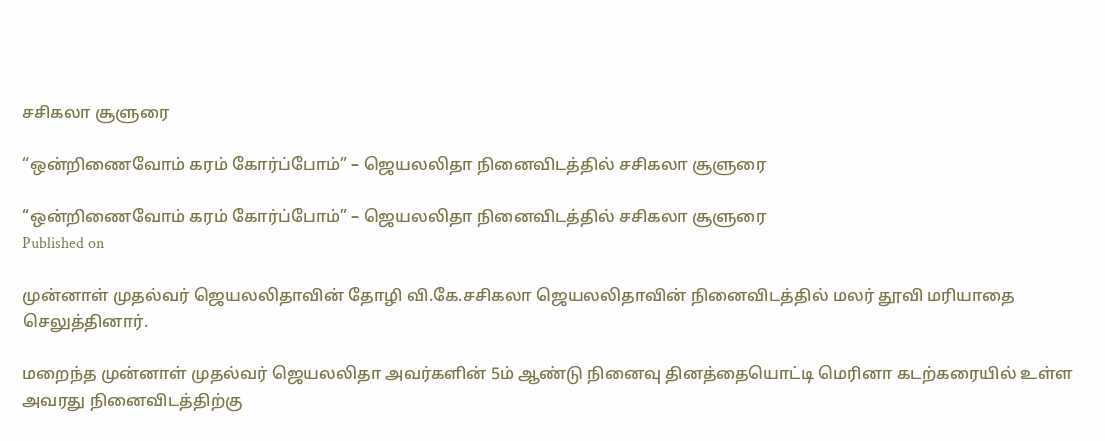சசிகலா சூளுரை

“ஒன்றிணைவோம் கரம் கோர்ப்போம்” – ஜெயலலிதா நினைவிடத்தில் சசிகலா சூளுரை

“ஒன்றிணைவோம் கரம் கோர்ப்போம்” – ஜெயலலிதா நினைவிடத்தில் சசிகலா சூளுரை
Published on

முன்னாள் முதல்வர் ஜெயலலிதாவின் தோழி வி.கே.சசிகலா ஜெயலலிதாவின் நினைவிடத்தில் மலர் தூவி மரியாதை செலுத்தினார்.

மறைந்த முன்னாள் முதல்வர் ஜெயலலிதா அவர்களின் 5ம் ஆண்டு நினைவு தினத்தையொட்டி மெரினா கடற்கரையில் உள்ள அவரது நினைவிடத்திற்கு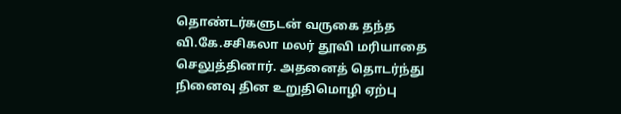தொண்டர்களுடன் வருகை தந்த வி.கே.சசிகலா மலர் தூவி மரியாதை செலுத்தினார். அதனைத் தொடர்ந்து நினைவு தின உறுதிமொழி ஏற்பு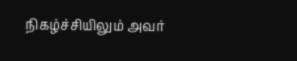நிகழ்ச்சியிலும் அவர்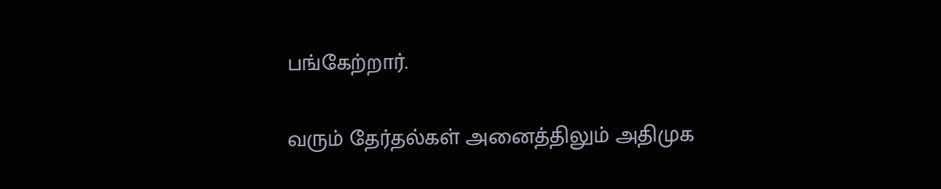பங்கேற்றார்.

வரும் தேர்தல்கள் அனைத்திலும் அதிமுக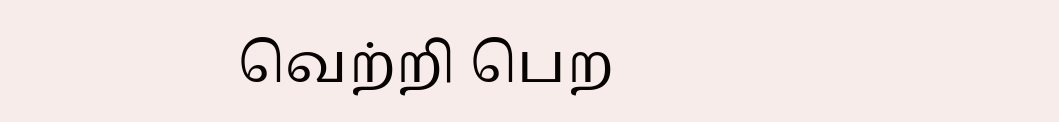வெற்றி பெற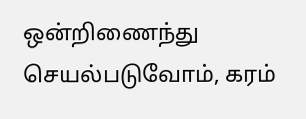ஒன்றிணைந்து செயல்படுவோம், கரம்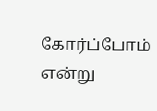கோர்ப்போம் என்று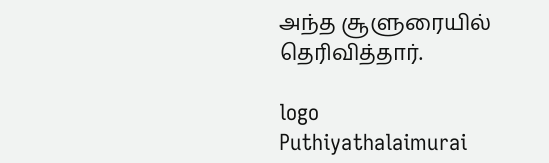அந்த சூளுரையில் தெரிவித்தார்.

logo
Puthiyathalaimurai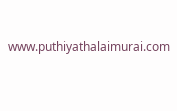www.puthiyathalaimurai.com